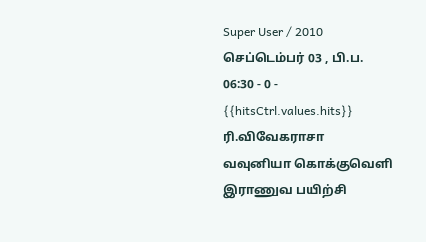Super User / 2010 செப்டெம்பர் 03 , பி.ப. 06:30 - 0 - {{hitsCtrl.values.hits}}
ரி.விவேகராசா
வவுனியா கொக்குவெளி இராணுவ பயிற்சி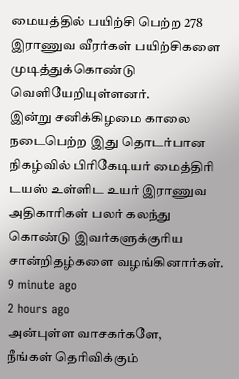மையத்தில் பயிற்சி பெற்ற 278 இராணுவ வீரர்கள் பயிற்சிகளை முடித்துக்கொண்டு வெளியேறியுள்ளனர்.
இன்று சனிக்கிழமை காலை நடைபெற்ற இது தொடர்பான நிகழ்வில் பிரிகேடியர் மைத்திரி டயஸ் உள்ளிட உயர் இராணுவ அதிகாரிகள் பலர் கலந்து கொண்டு இவர்களுக்குரிய சான்றிதழ்களை வழங்கினார்கள்.
9 minute ago
2 hours ago
அன்புள்ள வாசகர்களே,
நீங்கள் தெரிவிக்கும்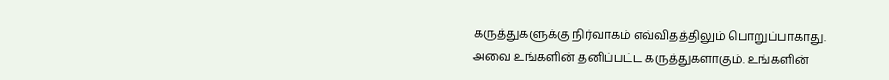கருத்துகளுக்கு நிர்வாகம் எவ்விதத்திலும் பொறுப்பாகாது. அவை உங்களின் தனிப்பட்ட கருத்துகளாகும். உங்களின்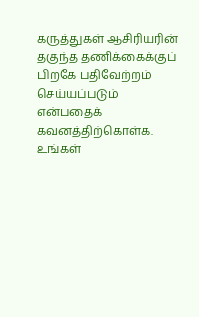கருத்துகள் ஆசிரியரின் தகுந்த தணிக்கைக்குப் பிறகே பதிவேற்றம் செய்யப்படும் என்பதைக் கவனத்திற்கொள்க. உங்கள்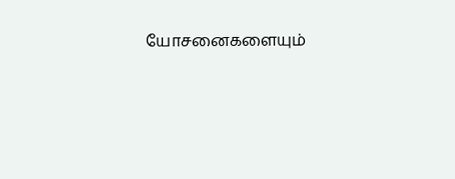யோசனைகளையும்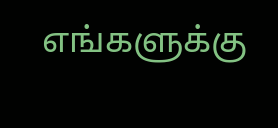எங்களுக்கு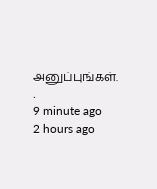அனுப்புங்கள். .
9 minute ago
2 hours ago